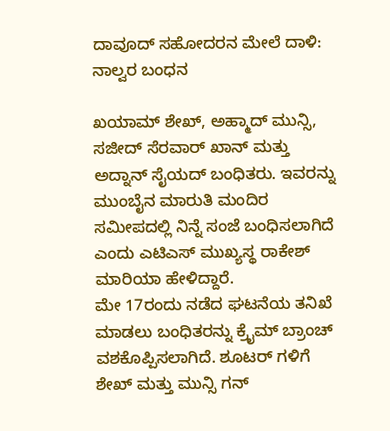ದಾವೂದ್ ಸಹೋದರನ ಮೇಲೆ ದಾಳಿ: ನಾಲ್ವರ ಬಂಧನ

ಖಯಾಮ್ ಶೇಖ್, ಅಹ್ಮಾದ್ ಮುನ್ಸಿ, ಸಜೀದ್ ಸೆರವಾರ್ ಖಾನ್ ಮತ್ತು ಅದ್ನಾನ್ ಸೈಯದ್ ಬಂಧಿತರು. ಇವರನ್ನು ಮುಂಬೈನ ಮಾರುತಿ ಮಂದಿರ ಸಮೀಪದಲ್ಲಿ ನಿನ್ನೆ ಸಂಜೆ ಬಂಧಿಸಲಾಗಿದೆ ಎಂದು ಎಟಿಎಸ್ ಮುಖ್ಯಸ್ಥ ರಾಕೇಶ್ ಮಾರಿಯಾ ಹೇಳಿದ್ದಾರೆ.
ಮೇ 17ರಂದು ನಡೆದ ಘಟನೆಯ ತನಿಖೆ ಮಾಡಲು ಬಂಧಿತರನ್ನು ಕ್ರೈಮ್ ಬ್ರಾಂಚ್ ವಶಕೊಪ್ಪಿಸಲಾಗಿದೆ. ಶೂಟರ್ ಗಳಿಗೆ ಶೇಖ್ ಮತ್ತು ಮುನ್ಸಿ ಗನ್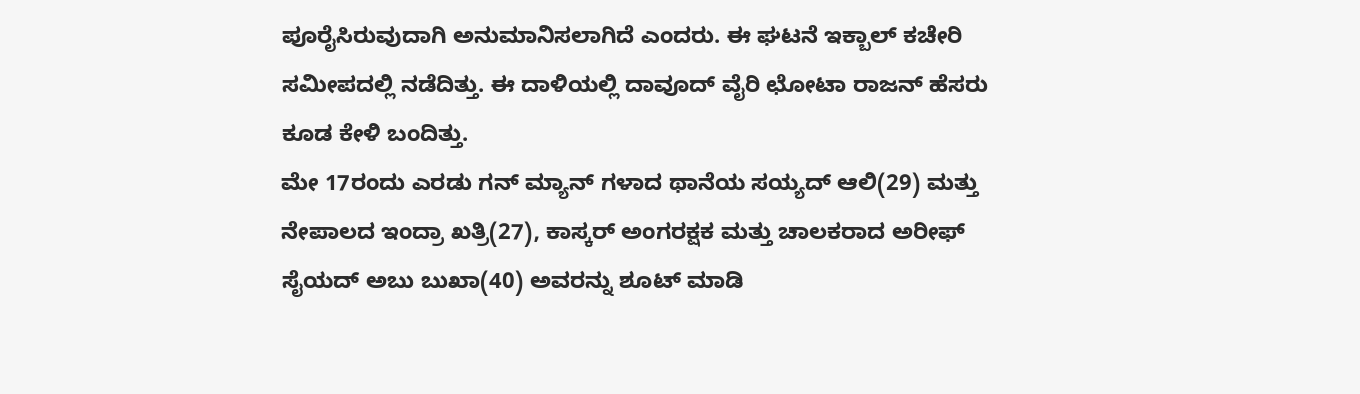ಪೂರೈಸಿರುವುದಾಗಿ ಅನುಮಾನಿಸಲಾಗಿದೆ ಎಂದರು. ಈ ಘಟನೆ ಇಕ್ಬಾಲ್ ಕಚೇರಿ ಸಮೀಪದಲ್ಲಿ ನಡೆದಿತ್ತು. ಈ ದಾಳಿಯಲ್ಲಿ ದಾವೂದ್ ವೈರಿ ಛೋಟಾ ರಾಜನ್ ಹೆಸರು ಕೂಡ ಕೇಳಿ ಬಂದಿತ್ತು.
ಮೇ 17ರಂದು ಎರಡು ಗನ್ ಮ್ಯಾನ್ ಗಳಾದ ಥಾನೆಯ ಸಯ್ಯದ್ ಆಲಿ(29) ಮತ್ತು ನೇಪಾಲದ ಇಂದ್ರಾ ಖತ್ರಿ(27), ಕಾಸ್ಕರ್ ಅಂಗರಕ್ಷಕ ಮತ್ತು ಚಾಲಕರಾದ ಅರೀಫ್ ಸೈಯದ್ ಅಬು ಬುಖಾ(40) ಅವರನ್ನು ಶೂಟ್ ಮಾಡಿ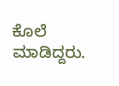ಕೊಲೆ ಮಾಡಿದ್ದರು.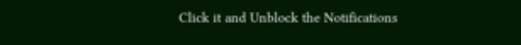Click it and Unblock the Notifications